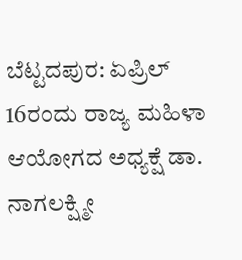ಬೆಟ್ಟದಪುರ: ಏಪ್ರಿಲ್ 16ರಂದು ರಾಜ್ಯ ಮಹಿಳಾ ಆಯೋಗದ ಅಧ್ಯಕ್ಷೆ ಡಾ. ನಾಗಲಕ್ಷ್ಮೀ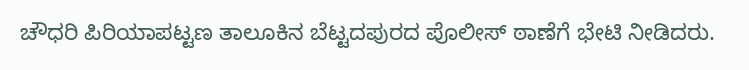ಚೌಧರಿ ಪಿರಿಯಾಪಟ್ಟಣ ತಾಲೂಕಿನ ಬೆಟ್ಟದಪುರದ ಪೊಲೀಸ್ ಠಾಣೆಗೆ ಭೇಟಿ ನೀಡಿದರು.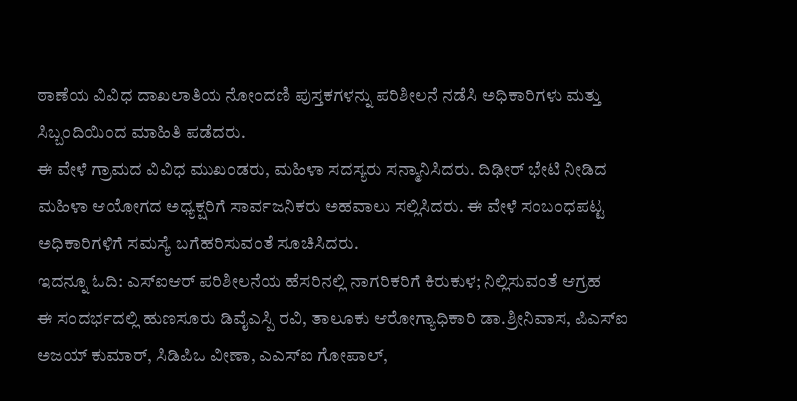ಠಾಣೆಯ ವಿವಿಧ ದಾಖಲಾತಿಯ ನೋಂದಣಿ ಪುಸ್ತಕಗಳನ್ನು ಪರಿಶೀಲನೆ ನಡೆಸಿ ಅಧಿಕಾರಿಗಳು ಮತ್ತು ಸಿಬ್ಬಂದಿಯಿಂದ ಮಾಹಿತಿ ಪಡೆದರು.
ಈ ವೇಳೆ ಗ್ರಾಮದ ವಿವಿಧ ಮುಖಂಡರು, ಮಹಿಳಾ ಸದಸ್ಯರು ಸನ್ಮಾನಿಸಿದರು. ದಿಢೀರ್ ಭೇಟಿ ನೀಡಿದ ಮಹಿಳಾ ಆಯೋಗದ ಅಧ್ಯಕ್ಷರಿಗೆ ಸಾರ್ವಜನಿಕರು ಅಹವಾಲು ಸಲ್ಲಿಸಿದರು. ಈ ವೇಳೆ ಸಂಬಂಧಪಟ್ಟ ಅಧಿಕಾರಿಗಳಿಗೆ ಸಮಸ್ಯೆ ಬಗೆಹರಿಸುವಂತೆ ಸೂಚಿಸಿದರು.
ಇದನ್ನೂ ಓದಿ: ಎಸ್ಐಆರ್ ಪರಿಶೀಲನೆಯ ಹೆಸರಿನಲ್ಲಿ ನಾಗರಿಕರಿಗೆ ಕಿರುಕುಳ; ನಿಲ್ಲಿಸುವಂತೆ ಆಗ್ರಹ
ಈ ಸಂದರ್ಭದಲ್ಲಿ ಹುಣಸೂರು ಡಿವೈಎಸ್ಪಿ ರವಿ, ತಾಲೂಕು ಆರೋಗ್ಯಾಧಿಕಾರಿ ಡಾ.ಶ್ರೀನಿವಾಸ, ಪಿಎಸ್ಐ ಅಜಯ್ ಕುಮಾರ್, ಸಿಡಿಪಿಒ ವೀಣಾ, ಎಎಸ್ಐ ಗೋಪಾಲ್,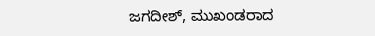ಜಗದೀಶ್, ಮುಖಂಡರಾದ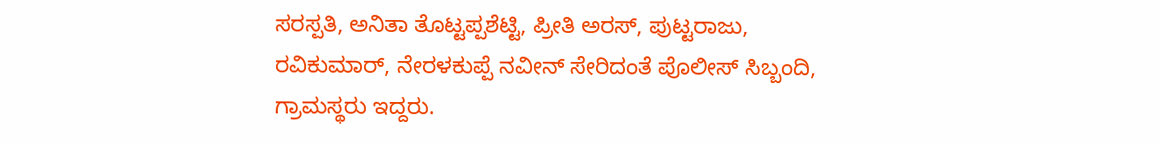ಸರಸ್ಪತಿ, ಅನಿತಾ ತೊಟ್ಟಪ್ಪಶೆಟ್ಟಿ, ಪ್ರೀತಿ ಅರಸ್, ಪುಟ್ಟರಾಜು, ರವಿಕುಮಾರ್, ನೇರಳಕುಪ್ಪೆ ನವೀನ್ ಸೇರಿದಂತೆ ಪೊಲೀಸ್ ಸಿಬ್ಬಂದಿ, ಗ್ರಾಮಸ್ಥರು ಇದ್ದರು.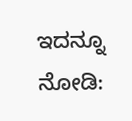ಇದನ್ನೂ ನೋಡಿ: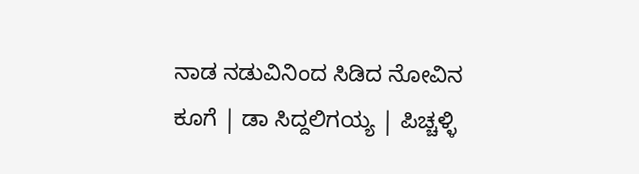ನಾಡ ನಡುವಿನಿಂದ ಸಿಡಿದ ನೋವಿನ ಕೂಗೆ | ಡಾ ಸಿದ್ದಲಿಗಯ್ಯ | ಪಿಚ್ಚಳ್ಳಿ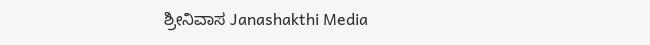ಶ್ರೀನಿವಾಸ Janashakthi Media